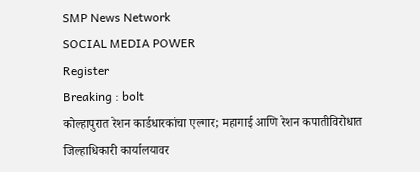SMP News Network
SOCIAL MEDIA POWER
Register
Breaking : bolt
कोल्हापुरात रेशन कार्डधारकांचा एल्गार; महागाई आणि रेशन कपातीविरोधात जिल्हाधिकारी कार्यालयावर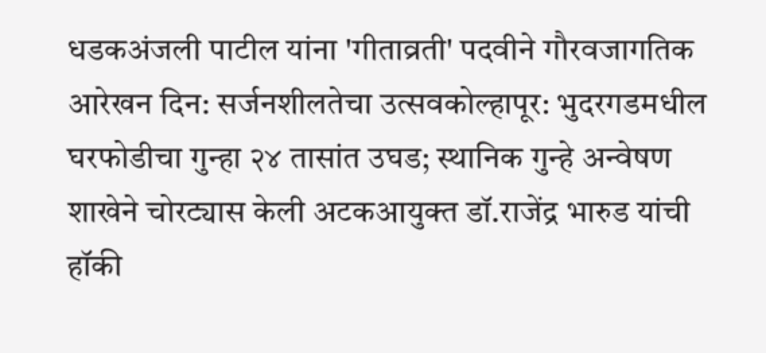धडकअंजली पाटील यांना 'गीताव्रती' पदवीने गौरवजागतिक आरेखन दिन: सर्जनशीलतेचा उत्सवकोल्हापूर: भुदरगडमधील घरफोडीचा गुन्हा २४ तासांत उघड; स्थानिक गुन्हे अन्वेषण शाखेने चोरट्यास केली अटकआयुक्त डॉ.राजेंद्र भारुड यांची हॉकी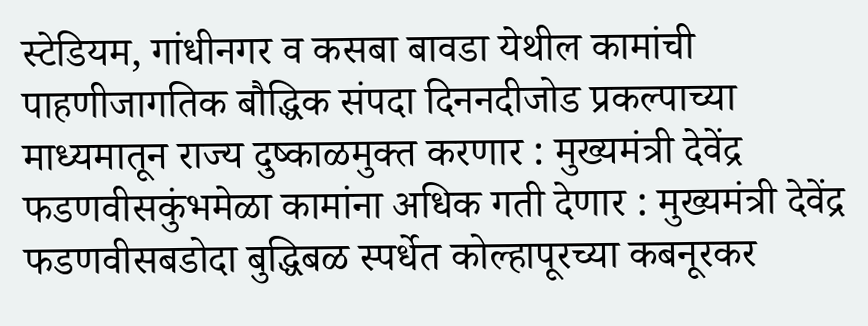स्टेडियम, गांधीनगर व कसबा बावडा येथील कामांची पाहणीजागतिक बौद्धिक संपदा दिननदीजोड प्रकल्पाच्या माध्यमातून राज्य दुष्काळमुक्त करणार : मुख्यमंत्री देवेंद्र फडणवीसकुंभमेळा कामांना अधिक गती देणार : मुख्यमंत्री देवेंद्र फडणवीसबडोदा बुद्धिबळ स्पर्धेत कोल्हापूरच्या कबनूरकर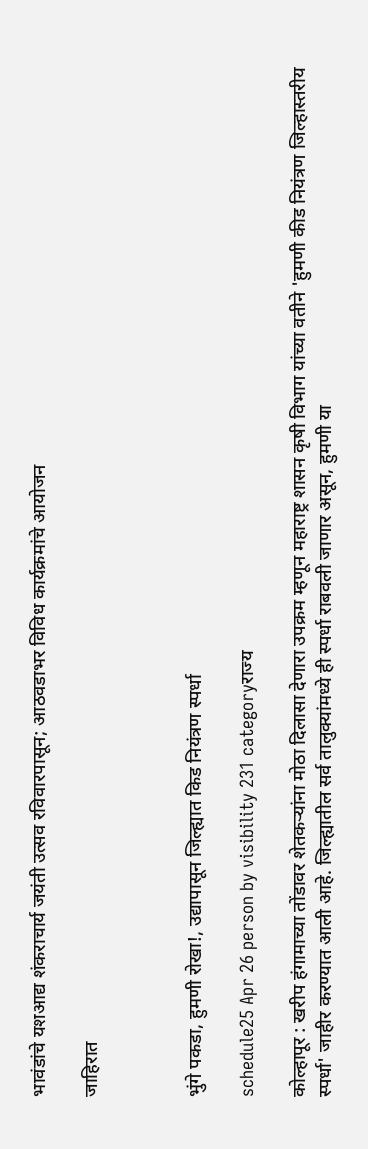भावंडांचे यशआद्य शंकराचार्य जयंती उत्सव रविवारपासून; आठवडाभर विविध कार्यक्रमांचे आयोजन

जाहिरात



भुंगे पकडा, हुमणी रोखा!, उद्यापासून जिल्ह्यात किड नियंत्रण स्पर्धा

schedule25 Apr 26 person by visibility 231 categoryराज्य

कोल्हापूर : खरीप हंगामाच्या तोंडावर शेतकऱ्यांना मोठा दिलासा देणारा उपक्रम म्हणून महाराष्ट्र शासन कृषी विभाग यांच्या वतीने 'हुमणी कीड नियंत्रण जिल्हास्तरीय स्पर्धा' जाहीर करण्यात आली आहे. जिल्ह्यातील सर्व तालुक्यांमध्ये ही स्पर्धा राबवली जाणार असून, हुमणी या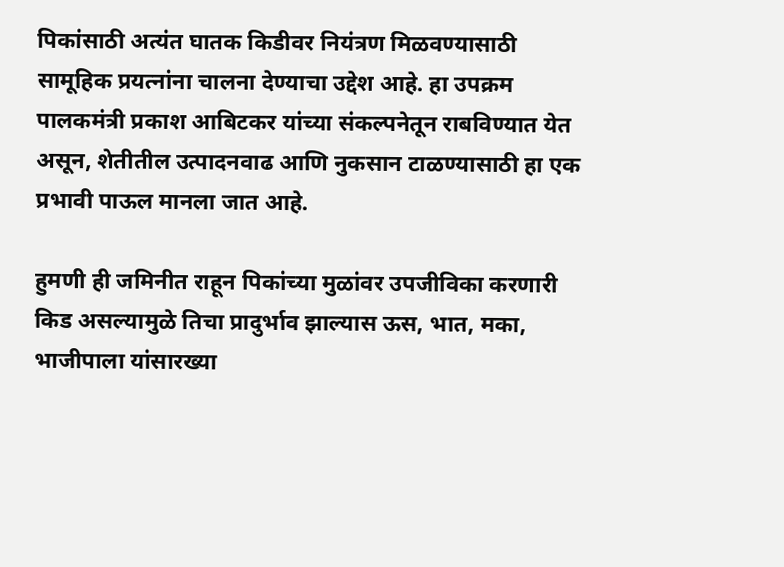पिकांसाठी अत्यंत घातक किडीवर नियंत्रण मिळवण्यासाठी सामूहिक प्रयत्नांना चालना देण्याचा उद्देश आहे. हा उपक्रम पालकमंत्री प्रकाश आबिटकर यांच्या संकल्पनेतून राबविण्यात येत असून, शेतीतील उत्पादनवाढ आणि नुकसान टाळण्यासाठी हा एक प्रभावी पाऊल मानला जात आहे.

हुमणी ही जमिनीत राहून पिकांच्या मुळांवर उपजीविका करणारी किड असल्यामुळे तिचा प्रादुर्भाव झाल्यास ऊस, भात, मका, भाजीपाला यांसारख्या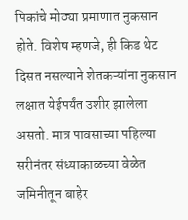पिकांचे मोठ्या प्रमाणात नुकसान होते. विशेष म्हणजे, ही किड थेट दिसत नसल्याने शेतकऱ्यांना नुकसान लक्षात येईपर्यंत उशीर झालेला असतो. मात्र पावसाच्या पहिल्या सरीनंतर संध्याकाळच्या वेळेत जमिनीतून बाहेर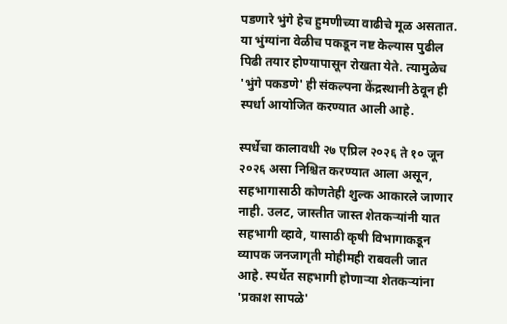पडणारे भुंगे हेच हुमणीच्या वाढीचे मूळ असतात. या भुंग्यांना वेळीच पकडून नष्ट केल्यास पुढील पिढी तयार होण्यापासून रोखता येते. त्यामुळेच 'भुंगे पकडणे' ही संकल्पना केंद्रस्थानी ठेवून ही स्पर्धा आयोजित करण्यात आली आहे.

स्पर्धेचा कालावधी २७ एप्रिल २०२६ ते १० जून २०२६ असा निश्चित करण्यात आला असून, सहभागासाठी कोणतेही शुल्क आकारले जाणार नाही. उलट, जास्तीत जास्त शेतकऱ्यांनी यात सहभागी व्हावे, यासाठी कृषी विभागाकडून व्यापक जनजागृती मोहीमही राबवली जात आहे. स्पर्धेत सहभागी होणाऱ्या शेतकऱ्यांना 'प्रकाश सापळे'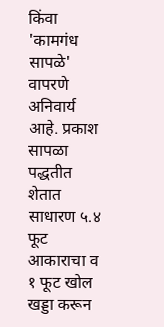किंवा 'कामगंध सापळे' वापरणे अनिवार्य आहे. प्रकाश सापळा पद्धतीत शेतात साधारण ५.४ फूट आकाराचा व १ फूट खोल खड्डा करून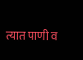त्यात पाणी व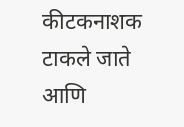कीटकनाशक टाकले जाते आणि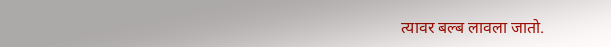त्यावर बल्ब लावला जातो.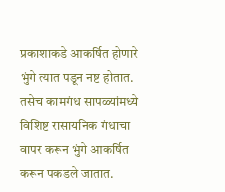प्रकाशाकडे आकर्षित होणारे भुंगे त्यात पडून नष्ट होतात. तसेच कामगंध सापळ्यांमध्ये विशिष्ट रासायनिक गंधाचा वापर करून भुंगे आकर्षित करून पकडले जातात.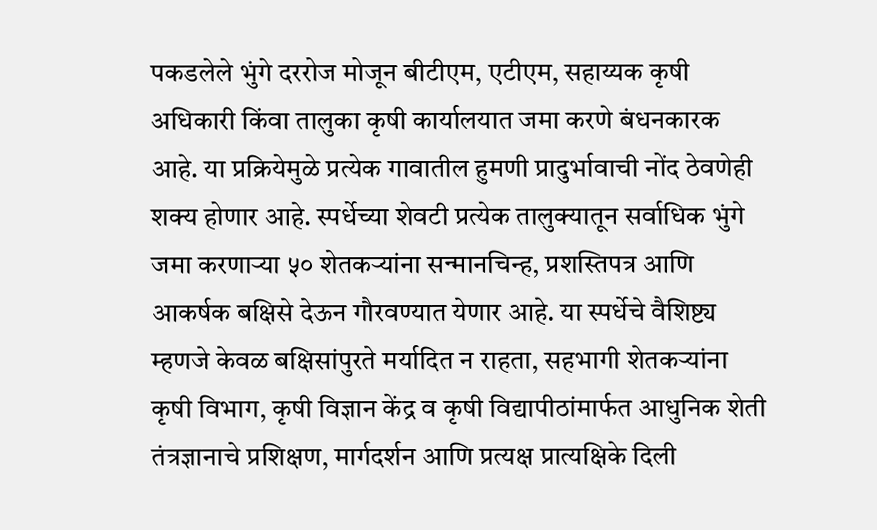पकडलेले भुंगे दररोज मोजून बीटीएम, एटीएम, सहाय्यक कृषी अधिकारी किंवा तालुका कृषी कार्यालयात जमा करणे बंधनकारक आहे. या प्रक्रियेमुळे प्रत्येक गावातील हुमणी प्रादुर्भावाची नोंद ठेवणेही शक्य होणार आहे. स्पर्धेच्या शेवटी प्रत्येक तालुक्यातून सर्वाधिक भुंगे जमा करणाऱ्या ५० शेतकऱ्यांना सन्मानचिन्ह, प्रशस्तिपत्र आणि आकर्षक बक्षिसे देऊन गौरवण्यात येणार आहे. या स्पर्धेचे वैशिष्ट्य म्हणजे केवळ बक्षिसांपुरते मर्यादित न राहता, सहभागी शेतकऱ्यांना कृषी विभाग, कृषी विज्ञान केंद्र व कृषी विद्यापीठांमार्फत आधुनिक शेती तंत्रज्ञानाचे प्रशिक्षण, मार्गदर्शन आणि प्रत्यक्ष प्रात्यक्षिके दिली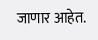जाणार आहेत.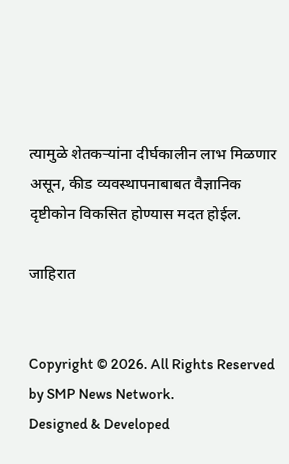त्यामुळे शेतकऱ्यांना दीर्घकालीन लाभ मिळणार असून, कीड व्यवस्थापनाबाबत वैज्ञानिक दृष्टीकोन विकसित होण्यास मदत होईल.

जाहिरात


Copyright © 2026. All Rights Reserved by SMP News Network.
Designed & Developed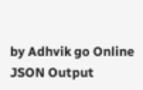by Adhvik go Online
JSON Output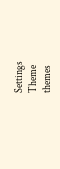Settings
Theme
themes